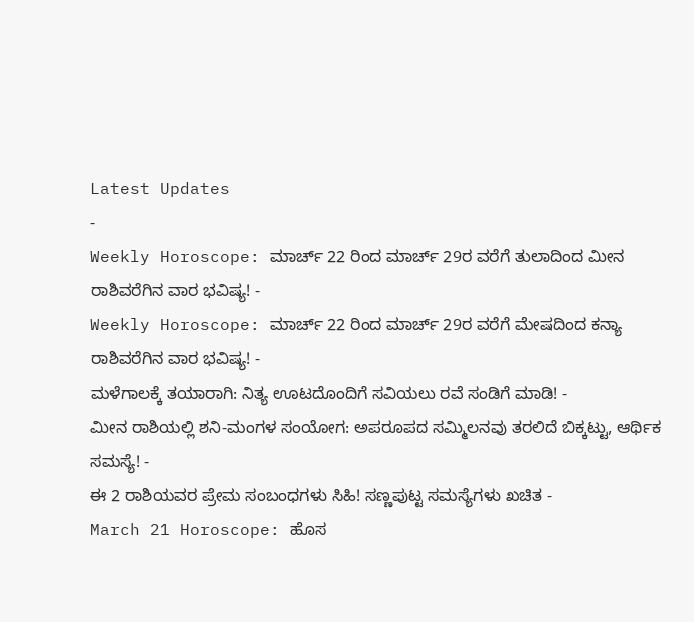Latest Updates
-
Weekly Horoscope: ಮಾರ್ಚ್ 22 ರಿಂದ ಮಾರ್ಚ್ 29ರ ವರೆಗೆ ತುಲಾದಿಂದ ಮೀನ ರಾಶಿವರೆಗಿನ ವಾರ ಭವಿಷ್ಯ! -
Weekly Horoscope: ಮಾರ್ಚ್ 22 ರಿಂದ ಮಾರ್ಚ್ 29ರ ವರೆಗೆ ಮೇಷದಿಂದ ಕನ್ಯಾ ರಾಶಿವರೆಗಿನ ವಾರ ಭವಿಷ್ಯ! -
ಮಳೆಗಾಲಕ್ಕೆ ತಯಾರಾಗಿ: ನಿತ್ಯ ಊಟದೊಂದಿಗೆ ಸವಿಯಲು ರವೆ ಸಂಡಿಗೆ ಮಾಡಿ! -
ಮೀನ ರಾಶಿಯಲ್ಲಿ ಶನಿ-ಮಂಗಳ ಸಂಯೋಗ: ಅಪರೂಪದ ಸಮ್ಮಿಲನವು ತರಲಿದೆ ಬಿಕ್ಕಟ್ಟು, ಆರ್ಥಿಕ ಸಮಸ್ಯೆ! -
ಈ 2 ರಾಶಿಯವರ ಪ್ರೇಮ ಸಂಬಂಧಗಳು ಸಿಹಿ! ಸಣ್ಣಪುಟ್ಟ ಸಮಸ್ಯೆಗಳು ಖಚಿತ -
March 21 Horoscope: ಹೊಸ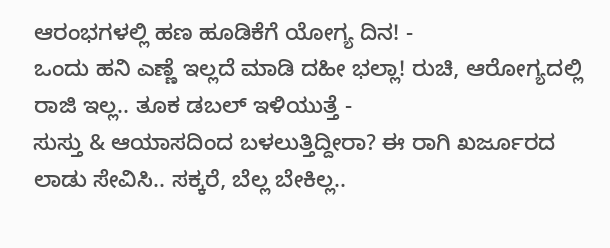ಆರಂಭಗಳಲ್ಲಿ ಹಣ ಹೂಡಿಕೆಗೆ ಯೋಗ್ಯ ದಿನ! -
ಒಂದು ಹನಿ ಎಣ್ಣೆ ಇಲ್ಲದೆ ಮಾಡಿ ದಹೀ ಭಲ್ಲಾ! ರುಚಿ, ಆರೋಗ್ಯದಲ್ಲಿ ರಾಜಿ ಇಲ್ಲ.. ತೂಕ ಡಬಲ್ ಇಳಿಯುತ್ತೆ -
ಸುಸ್ತು & ಆಯಾಸದಿಂದ ಬಳಲುತ್ತಿದ್ದೀರಾ? ಈ ರಾಗಿ ಖರ್ಜೂರದ ಲಾಡು ಸೇವಿಸಿ.. ಸಕ್ಕರೆ, ಬೆಲ್ಲ ಬೇಕಿಲ್ಲ..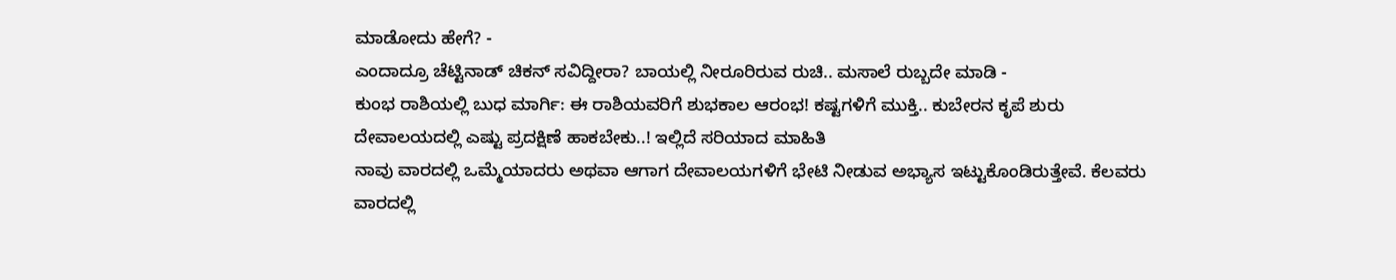ಮಾಡೋದು ಹೇಗೆ? -
ಎಂದಾದ್ರೂ ಚೆಟ್ಟಿನಾಡ್ ಚಿಕನ್ ಸವಿದ್ದೀರಾ? ಬಾಯಲ್ಲಿ ನೀರೂರಿರುವ ರುಚಿ.. ಮಸಾಲೆ ರುಬ್ಬದೇ ಮಾಡಿ -
ಕುಂಭ ರಾಶಿಯಲ್ಲಿ ಬುಧ ಮಾರ್ಗಿ: ಈ ರಾಶಿಯವರಿಗೆ ಶುಭಕಾಲ ಆರಂಭ! ಕಷ್ಟಗಳಿಗೆ ಮುಕ್ತಿ.. ಕುಬೇರನ ಕೃಪೆ ಶುರು
ದೇವಾಲಯದಲ್ಲಿ ಎಷ್ಟು ಪ್ರದಕ್ಷಿಣೆ ಹಾಕಬೇಕು..! ಇಲ್ಲಿದೆ ಸರಿಯಾದ ಮಾಹಿತಿ
ನಾವು ವಾರದಲ್ಲಿ ಒಮ್ಮೆಯಾದರು ಅಥವಾ ಆಗಾಗ ದೇವಾಲಯಗಳಿಗೆ ಭೇಟಿ ನೀಡುವ ಅಭ್ಯಾಸ ಇಟ್ಟುಕೊಂಡಿರುತ್ತೇವೆ. ಕೆಲವರು ವಾರದಲ್ಲಿ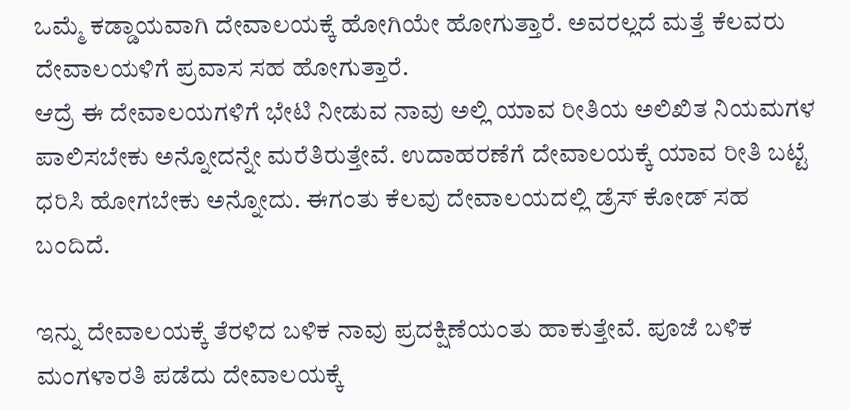ಒಮ್ಮೆ ಕಡ್ಡಾಯವಾಗಿ ದೇವಾಲಯಕ್ಕೆ ಹೋಗಿಯೇ ಹೋಗುತ್ತಾರೆ. ಅವರಲ್ಲದೆ ಮತ್ತೆ ಕೆಲವರು ದೇವಾಲಯಳಿಗೆ ಪ್ರವಾಸ ಸಹ ಹೋಗುತ್ತಾರೆ.
ಆದ್ರೆ ಈ ದೇವಾಲಯಗಳಿಗೆ ಭೇಟಿ ನೀಡುವ ನಾವು ಅಲ್ಲಿ ಯಾವ ರೀತಿಯ ಅಲಿಖಿತ ನಿಯಮಗಳ ಪಾಲಿಸಬೇಕು ಅನ್ನೋದನ್ನೇ ಮರೆತಿರುತ್ತೇವೆ. ಉದಾಹರಣೆಗೆ ದೇವಾಲಯಕ್ಕೆ ಯಾವ ರೀತಿ ಬಟ್ಟೆ ಧರಿಸಿ ಹೋಗಬೇಕು ಅನ್ನೋದು. ಈಗಂತು ಕೆಲವು ದೇವಾಲಯದಲ್ಲಿ ಡ್ರೆಸ್ ಕೋಡ್ ಸಹ ಬಂದಿದೆ.

ಇನ್ನು ದೇವಾಲಯಕ್ಕೆ ತೆರಳಿದ ಬಳಿಕ ನಾವು ಪ್ರದಕ್ಷಿಣೆಯಂತು ಹಾಕುತ್ತೇವೆ. ಪೂಜೆ ಬಳಿಕ ಮಂಗಳಾರತಿ ಪಡೆದು ದೇವಾಲಯಕ್ಕೆ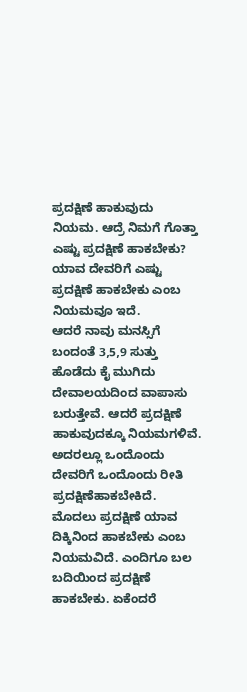ಪ್ರದಕ್ಷಿಣೆ ಹಾಕುವುದು ನಿಯಮ. ಆದ್ರೆ ನಿಮಗೆ ಗೊತ್ತಾ ಎಷ್ಟು ಪ್ರದಕ್ಷಿಣೆ ಹಾಕಬೇಕು? ಯಾವ ದೇವರಿಗೆ ಎಷ್ಟು ಪ್ರದಕ್ಷಿಣೆ ಹಾಕಬೇಕು ಎಂಬ ನಿಯಮವೂ ಇದೆ.
ಆದರೆ ನಾವು ಮನಸ್ಸಿಗೆ ಬಂದಂತೆ 3,5,9 ಸುತ್ತು ಹೊಡೆದು ಕೈ ಮುಗಿದು ದೇವಾಲಯದಿಂದ ವಾಪಾಸು ಬರುತ್ತೇವೆ. ಆದರೆ ಪ್ರದಕ್ಷಿಣೆ ಹಾಕುವುದಕ್ಕೂ ನಿಯಮಗಳಿವೆ. ಅದರಲ್ಲೂ ಒಂದೊಂದು ದೇವರಿಗೆ ಒಂದೊಂದು ರೀತಿ ಪ್ರದಕ್ಷಿಣೆಹಾಕಬೇಕಿದೆ.
ಮೊದಲು ಪ್ರದಕ್ಷಿಣೆ ಯಾವ ದಿಕ್ಕಿನಿಂದ ಹಾಕಬೇಕು ಎಂಬ ನಿಯಮವಿದೆ. ಎಂದಿಗೂ ಬಲ ಬದಿಯಿಂದ ಪ್ರದಕ್ಷಿಣೆ ಹಾಕಬೇಕು. ಏಕೆಂದರೆ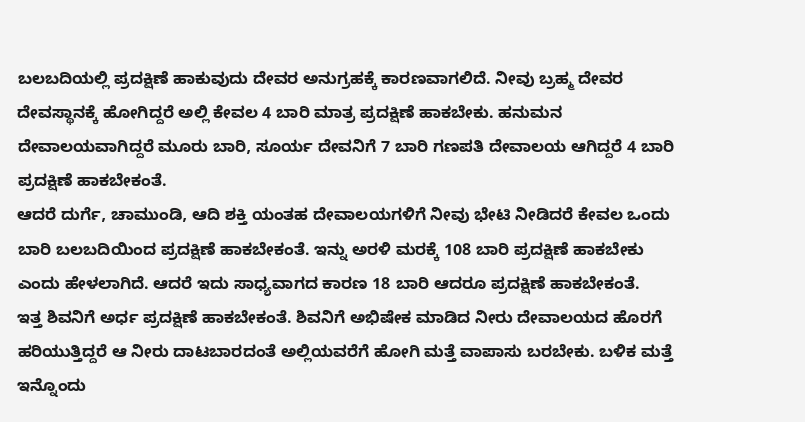ಬಲಬದಿಯಲ್ಲಿ ಪ್ರದಕ್ಷಿಣೆ ಹಾಕುವುದು ದೇವರ ಅನುಗ್ರಹಕ್ಕೆ ಕಾರಣವಾಗಲಿದೆ. ನೀವು ಬ್ರಹ್ಮ ದೇವರ ದೇವಸ್ಥಾನಕ್ಕೆ ಹೋಗಿದ್ದರೆ ಅಲ್ಲಿ ಕೇವಲ 4 ಬಾರಿ ಮಾತ್ರ ಪ್ರದಕ್ಷಿಣೆ ಹಾಕಬೇಕು. ಹನುಮನ ದೇವಾಲಯವಾಗಿದ್ದರೆ ಮೂರು ಬಾರಿ, ಸೂರ್ಯ ದೇವನಿಗೆ 7 ಬಾರಿ ಗಣಪತಿ ದೇವಾಲಯ ಆಗಿದ್ದರೆ 4 ಬಾರಿ ಪ್ರದಕ್ಷಿಣೆ ಹಾಕಬೇಕಂತೆ.
ಆದರೆ ದುರ್ಗೆ, ಚಾಮುಂಡಿ, ಆದಿ ಶಕ್ತಿ ಯಂತಹ ದೇವಾಲಯಗಳಿಗೆ ನೀವು ಭೇಟಿ ನೀಡಿದರೆ ಕೇವಲ ಒಂದು ಬಾರಿ ಬಲಬದಿಯಿಂದ ಪ್ರದಕ್ಷಿಣೆ ಹಾಕಬೇಕಂತೆ. ಇನ್ನು ಅರಳಿ ಮರಕ್ಕೆ 108 ಬಾರಿ ಪ್ರದಕ್ಷಿಣೆ ಹಾಕಬೇಕು ಎಂದು ಹೇಳಲಾಗಿದೆ. ಆದರೆ ಇದು ಸಾಧ್ಯವಾಗದ ಕಾರಣ 18 ಬಾರಿ ಆದರೂ ಪ್ರದಕ್ಷಿಣೆ ಹಾಕಬೇಕಂತೆ.
ಇತ್ತ ಶಿವನಿಗೆ ಅರ್ಧ ಪ್ರದಕ್ಷಿಣೆ ಹಾಕಬೇಕಂತೆ. ಶಿವನಿಗೆ ಅಭಿಷೇಕ ಮಾಡಿದ ನೀರು ದೇವಾಲಯದ ಹೊರಗೆ ಹರಿಯುತ್ತಿದ್ದರೆ ಆ ನೀರು ದಾಟಬಾರದಂತೆ ಅಲ್ಲಿಯವರೆಗೆ ಹೋಗಿ ಮತ್ತೆ ವಾಪಾಸು ಬರಬೇಕು. ಬಳಿಕ ಮತ್ತೆ ಇನ್ನೊಂದು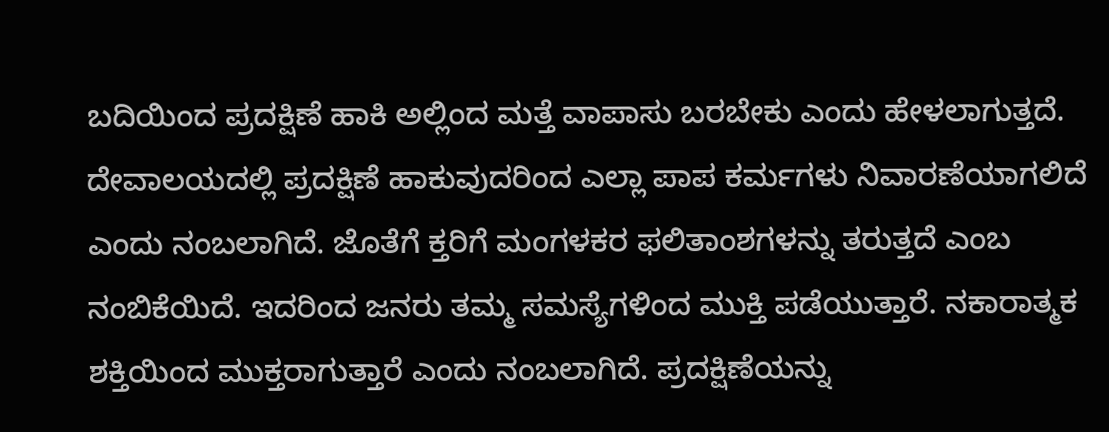ಬದಿಯಿಂದ ಪ್ರದಕ್ಷಿಣೆ ಹಾಕಿ ಅಲ್ಲಿಂದ ಮತ್ತೆ ವಾಪಾಸು ಬರಬೇಕು ಎಂದು ಹೇಳಲಾಗುತ್ತದೆ.
ದೇವಾಲಯದಲ್ಲಿ ಪ್ರದಕ್ಷಿಣೆ ಹಾಕುವುದರಿಂದ ಎಲ್ಲಾ ಪಾಪ ಕರ್ಮಗಳು ನಿವಾರಣೆಯಾಗಲಿದೆ ಎಂದು ನಂಬಲಾಗಿದೆ. ಜೊತೆಗೆ ಕ್ತರಿಗೆ ಮಂಗಳಕರ ಫಲಿತಾಂಶಗಳನ್ನು ತರುತ್ತದೆ ಎಂಬ ನಂಬಿಕೆಯಿದೆ. ಇದರಿಂದ ಜನರು ತಮ್ಮ ಸಮಸ್ಯೆಗಳಿಂದ ಮುಕ್ತಿ ಪಡೆಯುತ್ತಾರೆ. ನಕಾರಾತ್ಮಕ ಶಕ್ತಿಯಿಂದ ಮುಕ್ತರಾಗುತ್ತಾರೆ ಎಂದು ನಂಬಲಾಗಿದೆ. ಪ್ರದಕ್ಷಿಣೆಯನ್ನು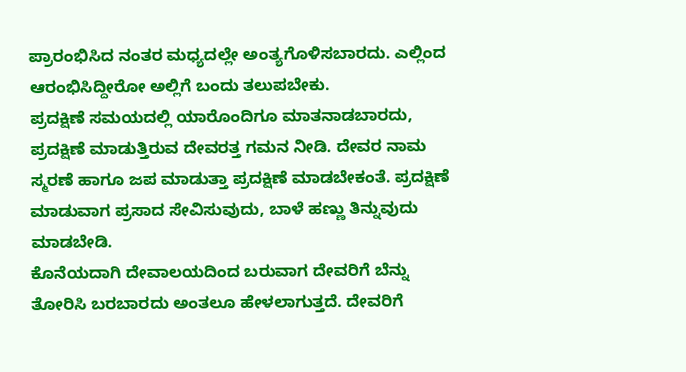ಪ್ರಾರಂಭಿಸಿದ ನಂತರ ಮಧ್ಯದಲ್ಲೇ ಅಂತ್ಯಗೊಳಿಸಬಾರದು. ಎಲ್ಲಿಂದ ಆರಂಭಿಸಿದ್ದೀರೋ ಅಲ್ಲಿಗೆ ಬಂದು ತಲುಪಬೇಕು.
ಪ್ರದಕ್ಷಿಣೆ ಸಮಯದಲ್ಲಿ ಯಾರೊಂದಿಗೂ ಮಾತನಾಡಬಾರದು, ಪ್ರದಕ್ಷಿಣೆ ಮಾಡುತ್ತಿರುವ ದೇವರತ್ತ ಗಮನ ನೀಡಿ. ದೇವರ ನಾಮ ಸ್ಮರಣೆ ಹಾಗೂ ಜಪ ಮಾಡುತ್ತಾ ಪ್ರದಕ್ಷಿಣೆ ಮಾಡಬೇಕಂತೆ. ಪ್ರದಕ್ಷಿಣೆ ಮಾಡುವಾಗ ಪ್ರಸಾದ ಸೇವಿಸುವುದು, ಬಾಳೆ ಹಣ್ಣು ತಿನ್ನುವುದು ಮಾಡಬೇಡಿ.
ಕೊನೆಯದಾಗಿ ದೇವಾಲಯದಿಂದ ಬರುವಾಗ ದೇವರಿಗೆ ಬೆನ್ನು ತೋರಿಸಿ ಬರಬಾರದು ಅಂತಲೂ ಹೇಳಲಾಗುತ್ತದೆ. ದೇವರಿಗೆ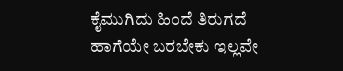ಕೈಮುಗಿದು ಹಿಂದೆ ತಿರುಗದೆ ಹಾಗೆಯೇ ಬರಬೇಕು ಇಲ್ಲವೇ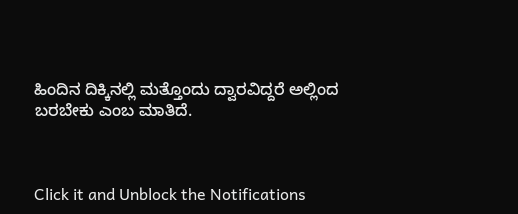ಹಿಂದಿನ ದಿಕ್ಕಿನಲ್ಲಿ ಮತ್ತೊಂದು ದ್ವಾರವಿದ್ದರೆ ಅಲ್ಲಿಂದ ಬರಬೇಕು ಎಂಬ ಮಾತಿದೆ.



Click it and Unblock the Notifications